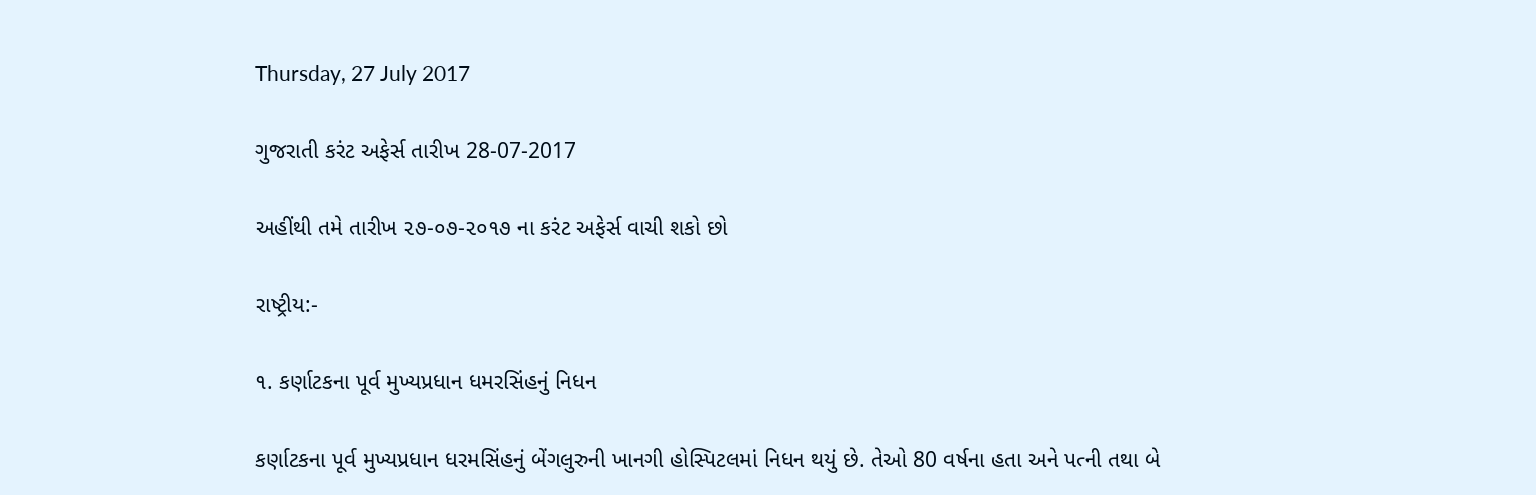Thursday, 27 July 2017

ગુજરાતી કરંટ અફેર્સ તારીખ 28-07-2017

અહીંથી તમે તારીખ ૨૭-૦૭-૨૦૧૭ ના કરંટ અફેર્સ વાચી શકો છો

રાષ્ટ્રીય:-

૧. કર્ણાટકના પૂર્વ મુખ્યપ્રધાન ધમરસિંહનું નિધન

કર્ણાટકના પૂર્વ મુખ્યપ્રધાન ધરમસિંહનું બેંગલુરુની ખાનગી હોસ્પિટલમાં નિધન થયું છે. તેઓ 80 વર્ષના હતા અને પત્ની તથા બે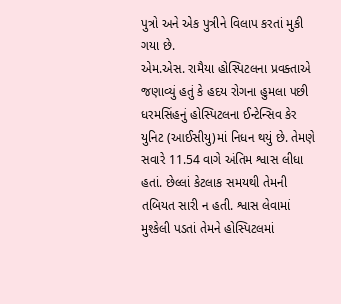પુત્રો અને એક પુત્રીને વિલાપ કરતાં મુકી ગયા છે.
એમ.એસ. રામૈયા હોસ્પિટલના પ્રવક્તાએ જણાવ્યું હતું કે હદય રોગના હુમલા પછી ધરમસિંહનું હોસ્પિટલના ઈન્ટેન્સિવ કેર યુનિટ (આઈસીયુ)માં નિધન થયું છે. તેમણે સવારે 11.54 વાગે અંતિમ શ્વાસ લીધા હતાં. છેલ્લાં કેટલાક સમયથી તેમની તબિયત સારી ન હતી. શ્વાસ લેવામાં મુશ્કેલી પડતાં તેમને હોસ્પિટલમાં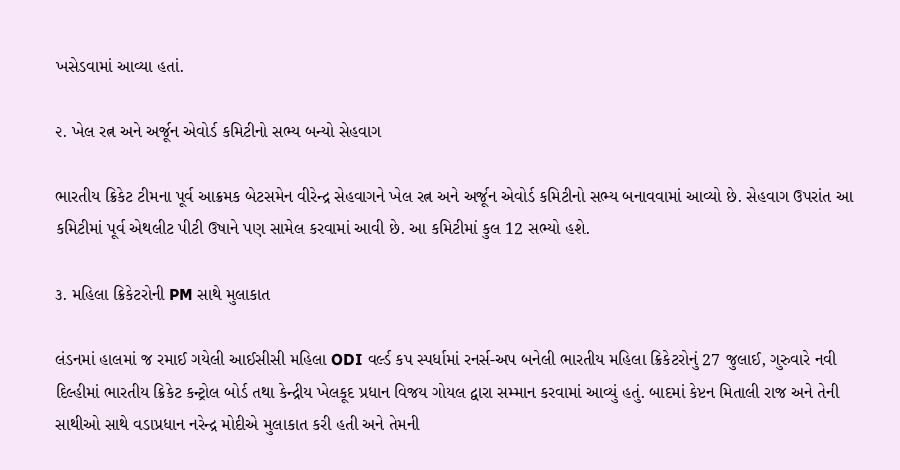ખસેડવામાં આવ્યા હતાં.

૨. ખેલ રત્ન અને અર્જૂન એવોર્ડ કમિટીનો સભ્ય બન્યો સેહવાગ

ભારતીય ક્રિકેટ ટીમના પૂર્વ આક્રમક બેટસમેન વીરેન્દ્ર સેહવાગને ખેલ રત્ન અને અર્જૂન એવોર્ડ કમિટીનો સભ્ય બનાવવામાં આવ્યો છે. સેહવાગ ઉપરાંત આ કમિટીમાં પૂર્વ એથલીટ પીટી ઉષાને પણ સામેલ કરવામાં આવી છે. આ કમિટીમાં કુલ 12 સભ્યો હશે.

૩. મહિલા ક્રિકેટરોની PM સાથે મુલાકાત

લંડનમાં હાલમાં જ રમાઈ ગયેલી આઈસીસી મહિલા ODI વર્લ્ડ કપ સ્પર્ધામાં રનર્સ-અપ બનેલી ભારતીય મહિલા ક્રિકેટરોનું 27 જુલાઈ, ગુરુવારે નવી દિલ્હીમાં ભારતીય ક્રિકેટ કન્ટ્રોલ બોર્ડ તથા કેન્દ્રીય ખેલકૂદ પ્રધાન વિજય ગોયલ દ્વારા સમ્માન કરવામાં આવ્યું હતું. બાદમાં કેપ્ટન મિતાલી રાજ અને તેની સાથીઓ સાથે વડાપ્રધાન નરેન્દ્ર મોદીએ મુલાકાત કરી હતી અને તેમની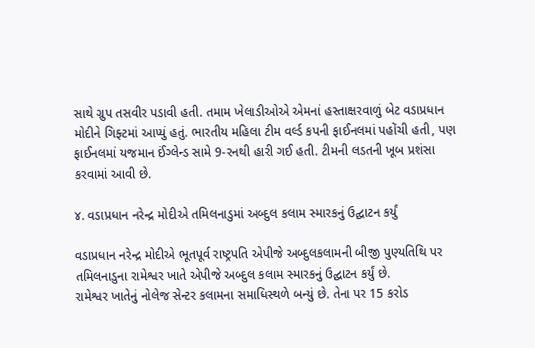સાથે ગ્રુપ તસવીર પડાવી હતી. તમામ ખેલાડીઓએ એમનાં હસ્તાક્ષરવાળું બેટ વડાપ્રધાન મોદીને ગિફ્ટમાં આપ્યું હતું. ભારતીય મહિલા ટીમ વર્લ્ડ કપની ફાઈનલમાં પહોંચી હતી, પણ ફાઈનલમાં યજમાન ઈંગ્લેન્ડ સામે 9-રનથી હારી ગઈ હતી. ટીમની લડતની ખૂબ પ્રશંસા કરવામાં આવી છે.

૪. વડાપ્રધાન નરેન્દ્ર મોદીએ તમિલનાડુમાં અબ્દુલ કલામ સ્મારકનું ઉદ્ઘાટન કર્યું

વડાપ્રધાન નરેન્દ્ર મોદીએ ભૂતપૂર્વ રાષ્ટ્રપતિ એપીજે અબ્દુલકલામની બીજી પુણ્યતિથિ પર તમિલનાડુના રામેશ્વર ખાતે એપીજે અબ્દુલ કલામ સ્મારકનું ઉદ્ઘાટન કર્યું છે.
રામેશ્વર ખાતેનું નોલેજ સેન્ટર કલામના સમાધિસ્થળે બન્યું છે. તેના પર 15 કરોડ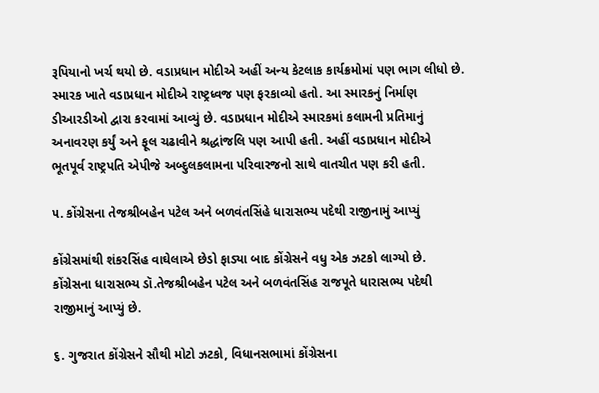રૂપિયાનો ખર્ચ થયો છે. વડાપ્રધાન મોદીએ અહીં અન્ય કેટલાક કાર્યક્રમોમાં પણ ભાગ લીધો છે. સ્મારક ખાતે વડાપ્રધાન મોદીએ રાષ્ટ્રધ્વજ પણ ફરકાવ્યો હતો. આ સ્મારકનું નિર્માણ ડીઆરડીઓ દ્વારા કરવામાં આવ્યું છે. વડાપ્રધાન મોદીએ સ્મારકમાં કલામની પ્રતિમાનું અનાવરણ કર્યું અને ફૂલ ચઢાવીને શ્રદ્ધાંજલિ પણ આપી હતી. અહીં વડાપ્રધાન મોદીએ ભૂતપૂર્વ રાષ્ટ્રપતિ એપીજે અબ્દુલકલામના પરિવારજનો સાથે વાતચીત પણ કરી હતી.

૫. કોંગ્રેસના તેજશ્રીબહેન પટેલ અને બળવંતસિંહે ધારાસભ્ય પદેથી રાજીનામું આપ્યું

કોંગ્રેસમાંથી શંકરસિંહ વાઘેલાએ છેડો ફાડ્યા બાદ કોંગ્રેસને વધુ એક ઝટકો લાગ્યો છે. કોંગ્રેસના ધારાસભ્ય ડૉ.તેજશ્રીબહેન પટેલ અને બળવંતસિંહ રાજપૂતે ધારાસભ્ય પદેથી રાજીમાનું આપ્યું છે.

૬. ગુજરાત કોંગ્રેસને સૌથી મોટો ઝટકો, વિધાનસભામાં કોંગ્રેસના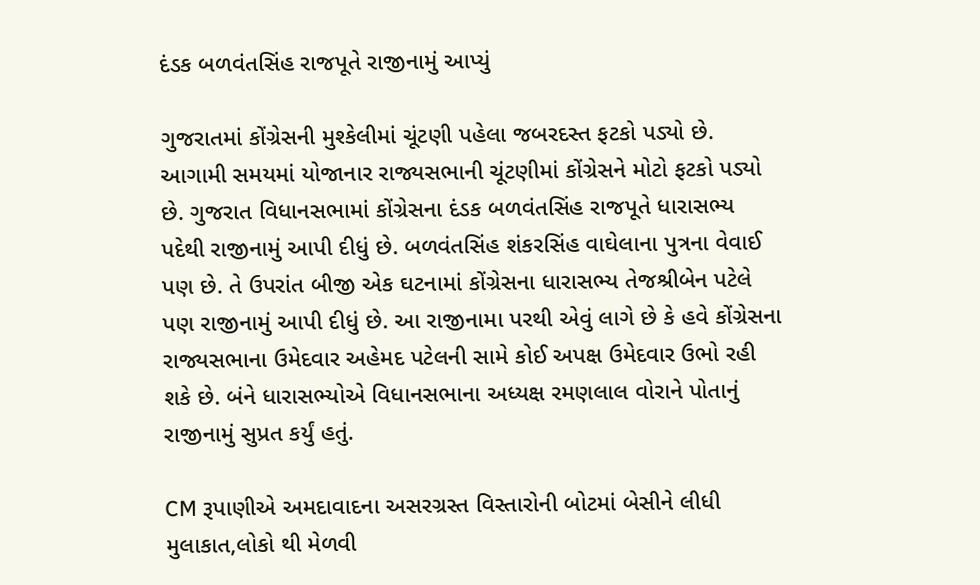દંડક બળવંતસિંહ રાજપૂતે રાજીનામું આપ્યું

ગુજરાતમાં કોંગ્રેસની મુશ્કેલીમાં ચૂંટણી પહેલા જબરદસ્ત ફટકો પડ્યો છે. આગામી સમયમાં યોજાનાર રાજ્યસભાની ચૂંટણીમાં કોંગ્રેસને મોટો ફટકો પડ્યો છે. ગુજરાત વિધાનસભામાં કોંગ્રેસના દંડક બળવંતસિંહ રાજપૂતે ધારાસભ્ય પદેથી રાજીનામું આપી દીધું છે. બળવંતસિંહ શંકરસિંહ વાઘેલાના પુત્રના વેવાઈ પણ છે. તે ઉપરાંત બીજી એક ઘટનામાં કોંગ્રેસના ધારાસભ્ય તેજશ્રીબેન પટેલે પણ રાજીનામું આપી દીધું છે. આ રાજીનામા પરથી એવું લાગે છે કે હવે કોંગ્રેસના રાજ્યસભાના ઉમેદવાર અહેમદ પટેલની સામે કોઈ અપક્ષ ઉમેદવાર ઉભો રહી શકે છે. બંને ધારાસભ્યોએ વિધાનસભાના અધ્યક્ષ રમણલાલ વોરાને પોતાનું રાજીનામું સુપ્રત કર્યું હતું.

CM રૂપાણીએ અમદાવાદના અસરગ્રસ્ત વિસ્તારોની બોટમાં બેસીને લીધી મુલાકાત,લોકો થી મેળવી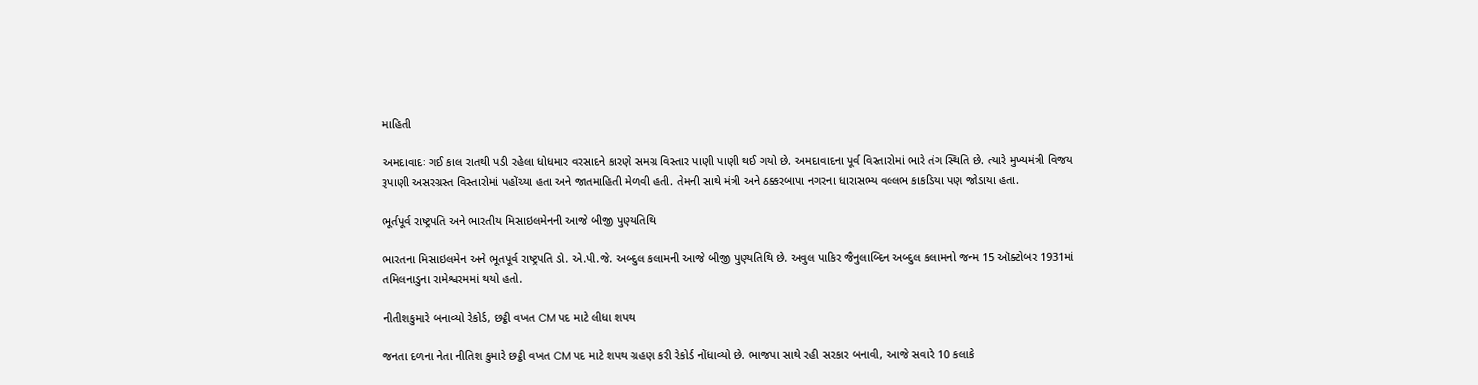માહિતી

અમદાવાદઃ ગઈ કાલ રાતથી પડી રહેલા ધોધમાર વરસાદને કારણે સમગ્ર વિસ્તાર પાણી પાણી થઈ ગયો છે. અમદાવાદના પૂર્વ વિસ્તારોમાં ભારે તંગ સ્થિતિ છે. ત્યારે મુખ્યમંત્રી વિજય રૂપાણી અસરગ્રસ્ત વિસ્તારોમાં પહોંચ્યા હતા અને જાતમાહિતી મેળવી હતી. તેમની સાથે મંત્રી અને ઠક્કરબાપા નગરના ધારાસભ્ય વલ્લભ કાકડિયા પણ જોડાયા હતા.

ભૂર્તપૂર્વ રાષ્ટ્રપતિ અને ભારતીય મિસાઇલમેનની આજે બીજી પુણ્યતિથિ

ભારતના મિસાઇલમેન અને ભૂતપૂર્વ રાષ્ટ્રપતિ ડો. એ.પી.જે. અબ્દુલ કલામની આજે બીજી પુણ્યતિથિ છે. અવુલ પાકિર જૈનુલાબ્દિન અબ્દુલ કલામનો જન્મ 15 ઑક્ટોબર 1931માં તમિલનાડુના રામેશ્વરમમાં થયો હતો.

નીતીશકુમારે બનાવ્યો રેકોર્ડ, છટ્ઠી વખત CM પદ માટે લીધા શપથ

જનતા દળના નેતા નીતિશ કુમારે છટ્ઠી વખત CM પદ માટે શપથ ગ્રહણ કરી રેકોર્ડ નોંધાવ્યો છે. ભાજપા સાથે રહી સરકાર બનાવી, આજે સવારે 10 કલાકે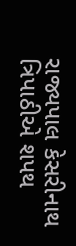રાજ્યપાલ કેસરીનાથ ત્રિપાઠીએ શપથ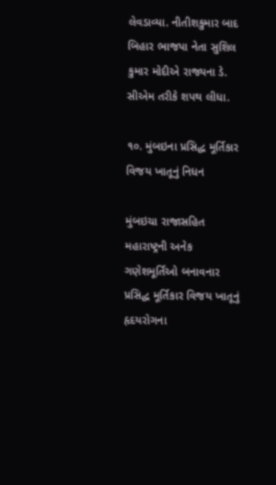લેવડાવ્યા. નીતીશકુમાર બાદ બિહાર ભાજપા નેતા સુશિલ કુમાર મોદીએ રાજ્યના ડે. સીએમ તરીકે શપથ લીધા.

૧૦. મુંબઇના પ્રસિદ્ધ મૂર્તિકાર વિજય ખાતૂનું નિધન

મુંબઇચા રાજાસહિત મહારાષ્ટ્રની અનેક ગણેશમૂર્તિઓ બનાવનાર પ્રસિદ્ધ મૂર્તિકાર વિજય ખાતૂનું હૃદયરોગના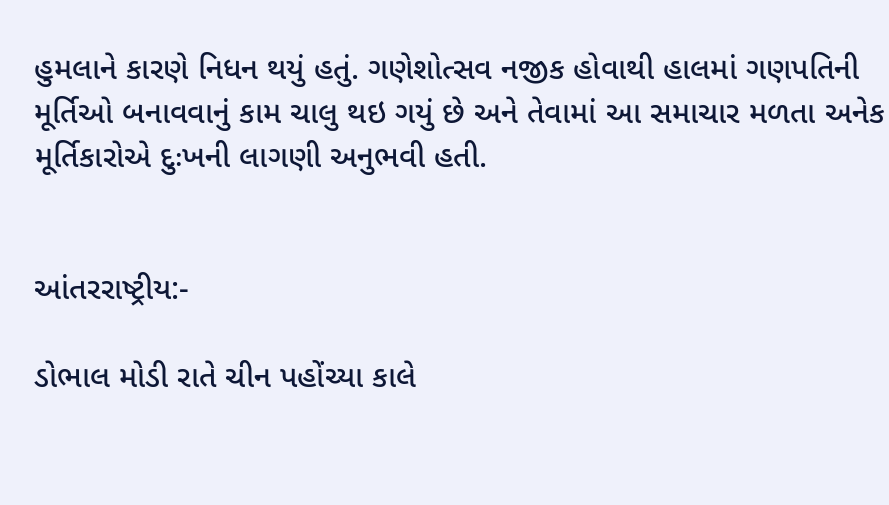હુમલાને કારણે નિધન થયું હતું. ગણેશોત્સવ નજીક હોવાથી હાલમાં ગણપતિની મૂર્તિઓ બનાવવાનું કામ ચાલુ થઇ ગયું છે અને તેવામાં આ સમાચાર મળતા અનેક મૂર્તિકારોએ દુઃખની લાગણી અનુભવી હતી.


આંતરરાષ્ટ્રીય:-

ડોભાલ મોડી રાતે ચીન પહોંચ્યા કાલે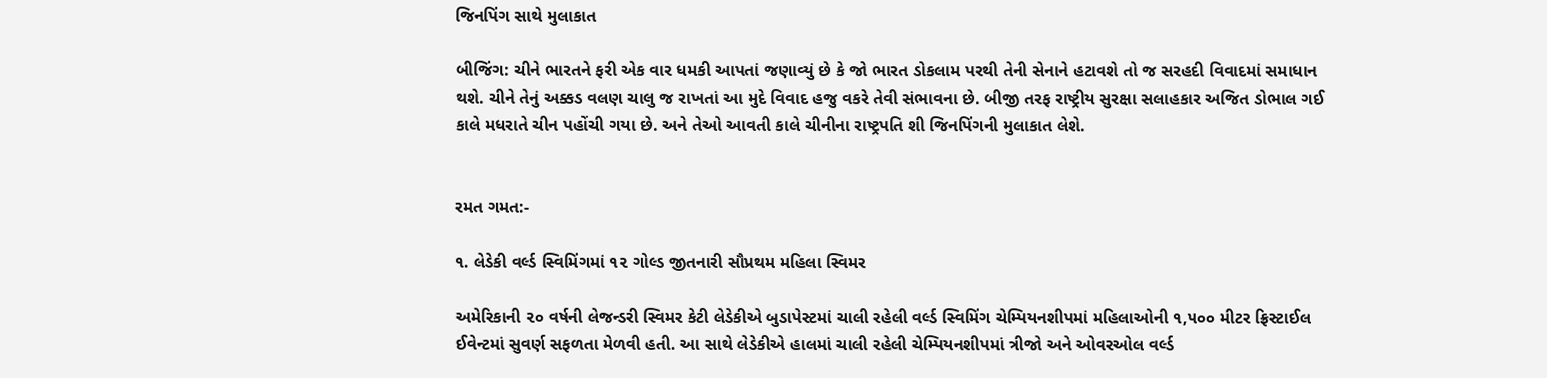જિનપિંગ સાથે મુલાકાત

બીજિંગ: ચીને ભારતને ફરી એક વાર ધમકી આપતાં જણાવ્યું છે કે જો ભારત ડોકલામ પરથી તેની સેનાને હટાવશે તો જ સરહદી વિવાદમાં સમાધાન થશે. ચીને તેનું અક્કડ વલણ ચાલુ જ રાખતાં આ મુદે વિવાદ હજુ વકરે તેવી સંભાવના છે. બીજી તરફ રાષ્ટ્રીય સુરક્ષા સલાહકાર અજિત ડોભાલ ગઈ કાલે મધરાતે ચીન પહોંચી ગયા છે. અને તેઓ આવતી કાલે ચીનીના રાષ્ટ્રપતિ શી જિનપિંગની મુલાકાત લેશે.


રમત ગમત:-

૧. લેડેકી વર્લ્ડ સ્વિમિંગમાં ૧૨ ગોલ્ડ જીતનારી સૌપ્રથમ મહિલા સ્વિમર

અમેરિકાની ૨૦ વર્ષની લેજન્ડરી સ્વિમર કેટી લેડેકીએ બુડાપેસ્ટમાં ચાલી રહેલી વર્લ્ડ સ્વિમિંગ ચેમ્પિયનશીપમાં મહિલાઓની ૧,૫૦૦ મીટર ફ્રિસ્ટાઈલ ઈવેન્ટમાં સુવર્ણ સફળતા મેળવી હતી. આ સાથે લેડેકીએ હાલમાં ચાલી રહેલી ચેમ્પિયનશીપમાં ત્રીજો અને ઓવરઓલ વર્લ્ડ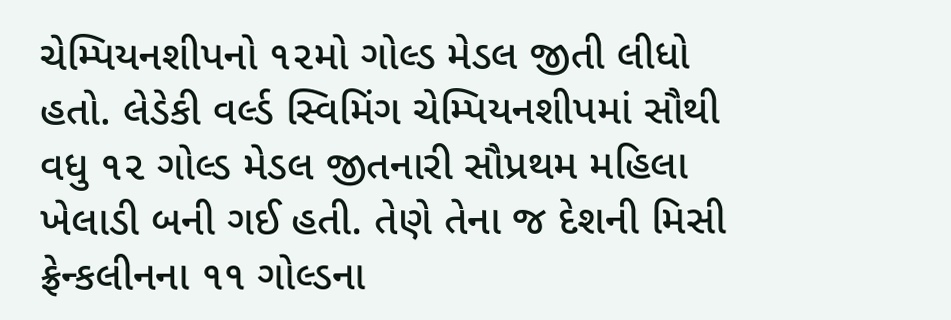ચેમ્પિયનશીપનો ૧૨મો ગોલ્ડ મેડલ જીતી લીધો હતો. લેડેકી વર્લ્ડ સ્વિમિંગ ચેમ્પિયનશીપમાં સૌથી વધુ ૧૨ ગોલ્ડ મેડલ જીતનારી સૌપ્રથમ મહિલા ખેલાડી બની ગઈ હતી. તેણે તેના જ દેશની મિસી ફ્રેન્કલીનના ૧૧ ગોલ્ડના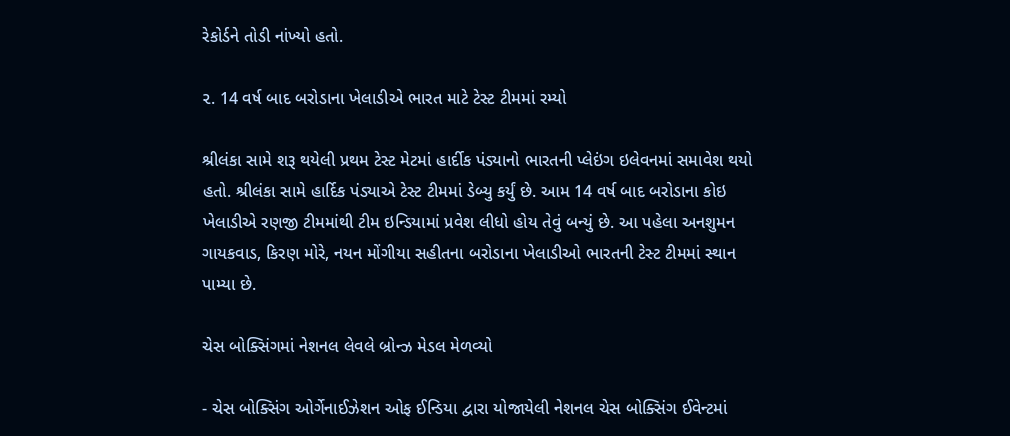રેકોર્ડને તોડી નાંખ્યો હતો.

૨. 14 વર્ષ બાદ બરોડાના ખેલાડીએ ભારત માટે ટેસ્ટ ટીમમાં રમ્યો

શ્રીલંકા સામે શરૂ થયેલી પ્રથમ ટેસ્ટ મેટમાં હાર્દીક પંડ્યાનો ભારતની પ્લેઇંગ ઇલેવનમાં સમાવેશ થયો હતો. શ્રીલંકા સામે હાર્દિક પંડ્યાએ ટેસ્ટ ટીમમાં ડેબ્યુ કર્યું છે. આમ 14 વર્ષ બાદ બરોડાના કોઇ ખેલાડીએ રણજી ટીમમાંથી ટીમ ઇન્ડિયામાં પ્રવેશ લીધો હોય તેવું બન્યું છે. આ પહેલા અનશુમન ગાયકવાડ, કિરણ મોરે, નયન મોંગીયા સહીતના બરોડાના ખેલાડીઓ ભારતની ટેસ્ટ ટીમમાં સ્થાન પામ્યા છે.

ચેસ બોક્સિંગમાં નેશનલ લેવલે બ્રોન્ઝ મેડલ મેળવ્યો

- ચેસ બોક્સિંગ ઓર્ગેનાઈઝેશન ઓફ ઈન્ડિયા દ્વારા યોજાયેલી નેશનલ ચેસ બોક્સિંગ ઈવેન્ટમાં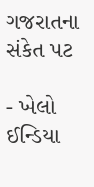ગજરાતના સંકેત પટ

- ખેલો ઈન્ડિયા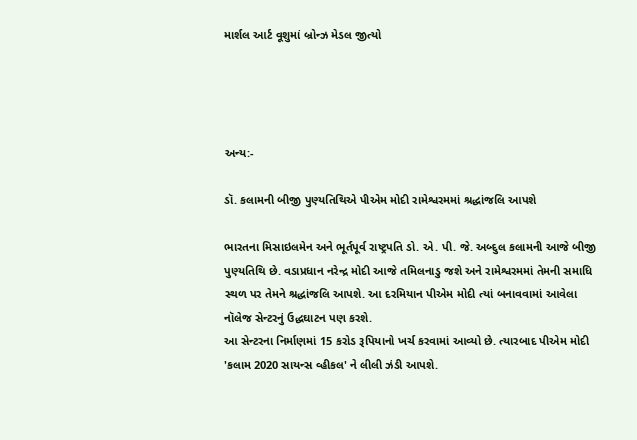માર્શલ આર્ટ વૂશુમાં બ્રોન્ઝ મેડલ જીત્યો




અન્ય:-

ડૉ. કલામની બીજી પુણ્યતિથિએ પીએમ મોદી રામેશ્વરમમાં શ્રદ્ધાંજલિ આપશે

ભારતના મિસાઇલમેન અને ભૂર્તપૂર્વ રાષ્ટ્રપતિ ડો. એ. પી. જે. અબ્દુલ કલામની આજે બીજી પુણ્યતિથિ છે. વડાપ્રધાન નરેન્દ્ર મોદી આજે તમિલનાડુ જશે અને રામેશ્વરમમાં તેમની સમાધિ સ્થળ પર તેમને શ્રદ્ધાંજલિ આપશે. આ દરમિયાન પીએમ મોદી ત્યાં બનાવવામાં આવેલા નૉલેજ સેન્ટરનું ઉદ્ધઘાટન પણ કરશે.
આ સેન્ટરના નિર્માણમાં 15 કરોડ રૂપિયાનો ખર્ચ કરવામાં આવ્યો છે. ત્યારબાદ પીએમ મોદી 'કલામ 2020 સાયન્સ વ્હીકલ' ને લીલી ઝંડી આપશે.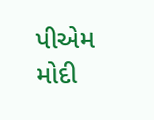પીએમ મોદી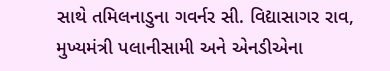સાથે તમિલનાડુના ગવર્નર સી. વિદ્યાસાગર રાવ, મુખ્યમંત્રી પલાનીસામી અને એનડીએના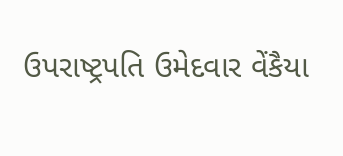ઉપરાષ્ટ્રપતિ ઉમેદવાર વેંકૈયા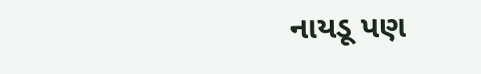નાયડૂ પણ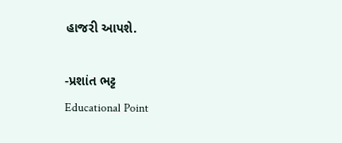હાજરી આપશે.

-પ્રશાંત ભટ્ટ
Educational Point